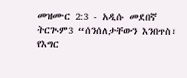መዝሙር 2:3 - አዲሱ መደበኛ ትርጒም3 “ሰንሰለታቸውን እንበጥስ፣ የእግር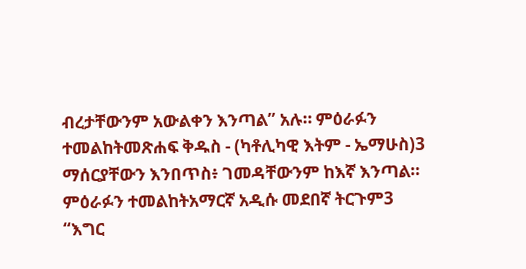ብረታቸውንም አውልቀን እንጣል” አሉ። ምዕራፉን ተመልከትመጽሐፍ ቅዱስ - (ካቶሊካዊ እትም - ኤማሁስ)3 ማሰርያቸውን እንበጥስ፥ ገመዳቸውንም ከእኛ እንጣል። ምዕራፉን ተመልከትአማርኛ አዲሱ መደበኛ ትርጉም3 “እግር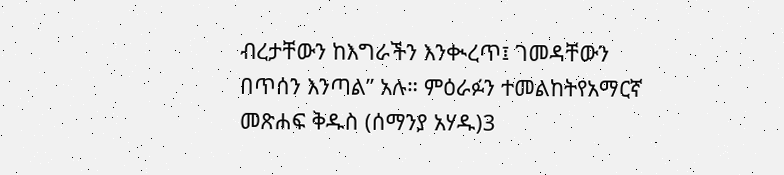ብረታቸውን ከእግራችን እንቊረጥ፤ ገመዳቸውን በጥሰን እንጣል” አሉ። ምዕራፉን ተመልከትየአማርኛ መጽሐፍ ቅዱስ (ሰማንያ አሃዱ)3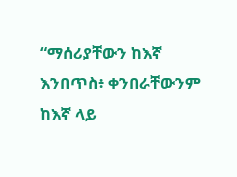“ማሰሪያቸውን ከእኛ እንበጥስ፥ ቀንበራቸውንም ከእኛ ላይ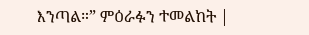እንጣል።” ምዕራፉን ተመልከት |